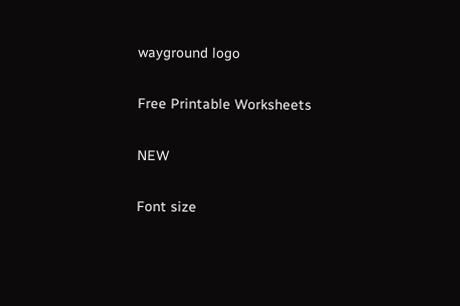wayground logo

Free Printable Worksheets

NEW

Font size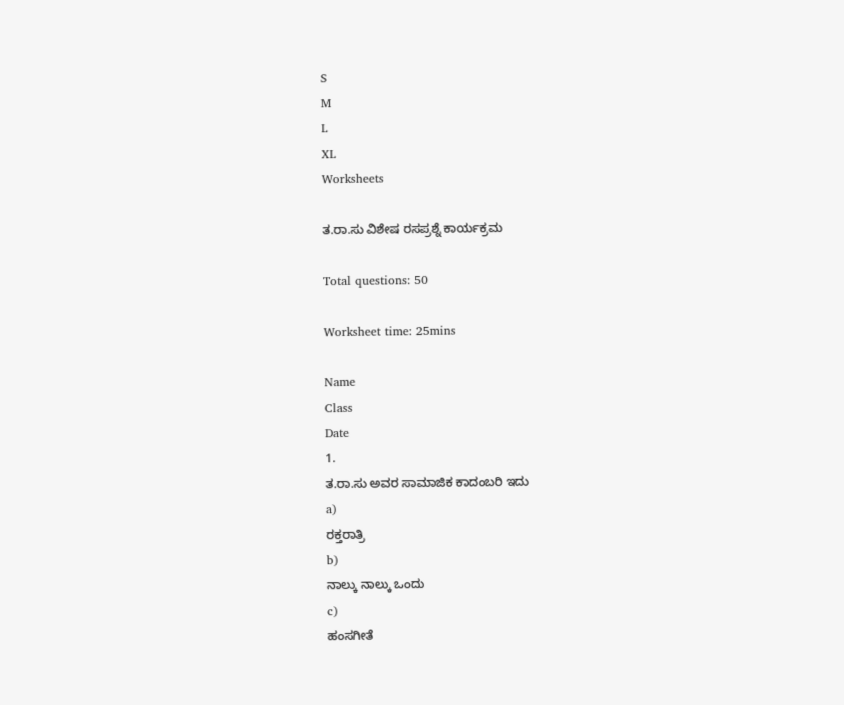S
M
L
XL
Worksheets

ತ.ರಾ.ಸು ವಿಶೇಷ ರಸಪ್ರಶ್ನೆ ಕಾರ್ಯಕ್ರಮ

Total questions: 50

Worksheet time: 25mins

Name
Class
Date
1.
ತ.ರಾ.ಸು ಅವರ ಸಾಮಾಜಿಕ ಕಾದಂಬರಿ ಇದು
a)
ರಕ್ತರಾತ್ರಿ
b)
ನಾಲ್ಕು ನಾಲ್ಕು ಒಂದು
c)
ಹಂಸಗೀತೆ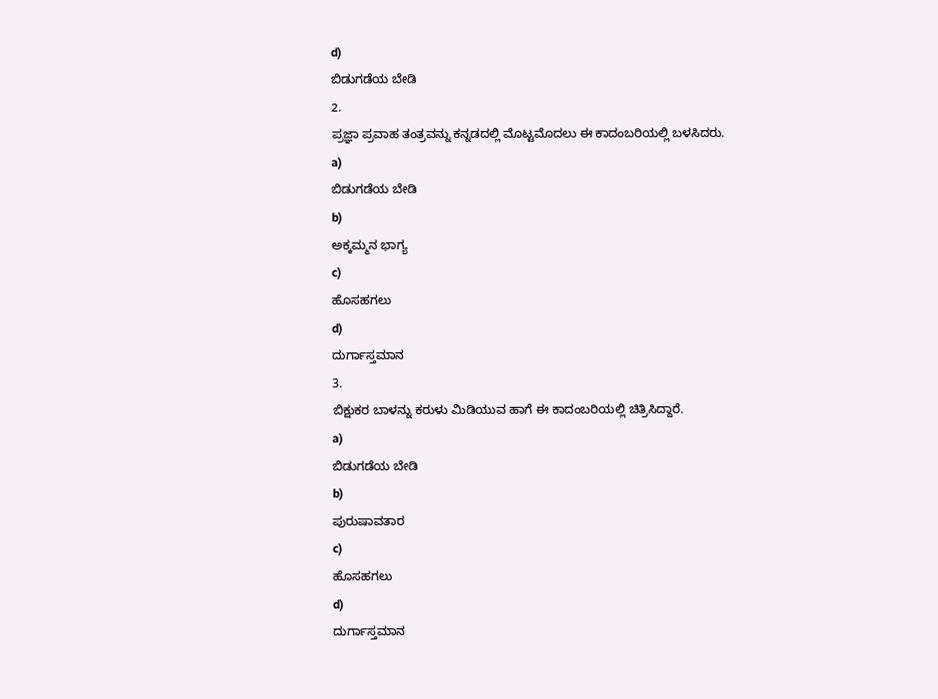d)
ಬಿಡುಗಡೆಯ ಬೇಡಿ
2.
ಪ್ರಜ್ಞಾ ಪ್ರವಾಹ ತಂತ್ರವನ್ನು ಕನ್ನಡದಲ್ಲಿ ಮೊಟ್ಟಮೊದಲು ಈ ಕಾದಂಬರಿಯಲ್ಲಿ ಬಳಸಿದರು.
a)
ಬಿಡುಗಡೆಯ ಬೇಡಿ
b)
ಅಕ್ಕಮ್ಮನ ಭಾಗ್ಯ
c)
ಹೊಸಹಗಲು
d)
ದುರ್ಗಾಸ್ತಮಾನ
3.
ಬಿಕ್ಷುಕರ ಬಾಳನ್ನು ಕರುಳು ಮಿಡಿಯುವ ಹಾಗೆ ಈ ಕಾದಂಬರಿಯಲ್ಲಿ ಚಿತ್ರಿಸಿದ್ದಾರೆ.
a)
ಬಿಡುಗಡೆಯ ಬೇಡಿ
b)
ಪುರುಷಾವತಾರ
c)
ಹೊಸಹಗಲು
d)
ದುರ್ಗಾಸ್ತಮಾನ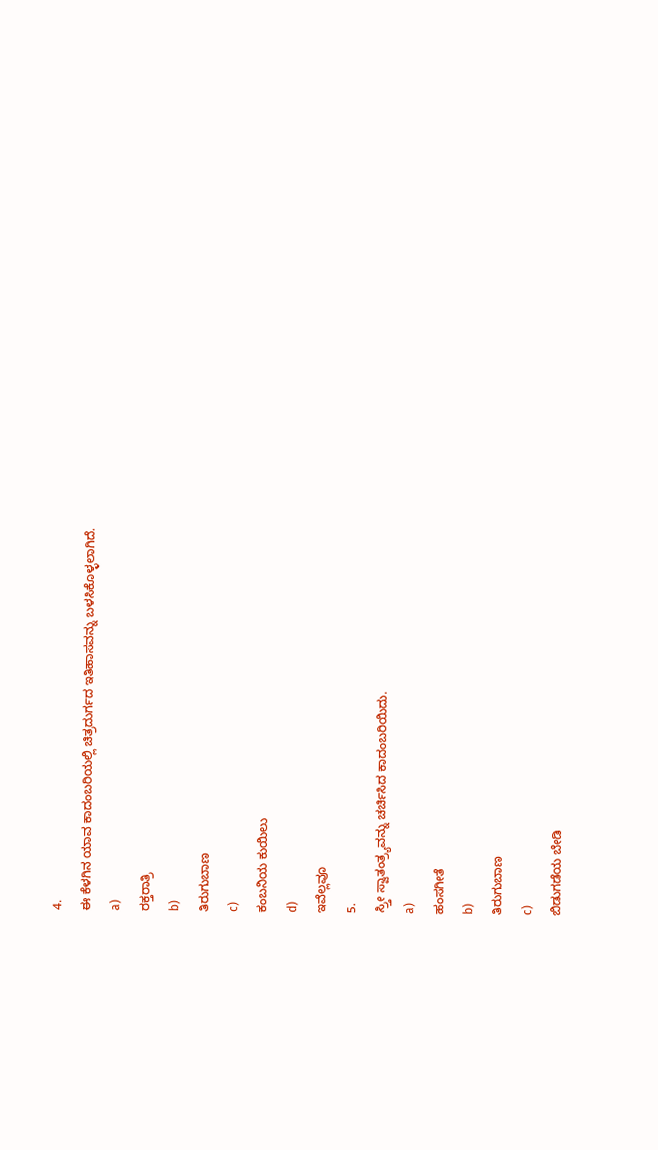4.
ಈ ಕೆಳಗಿನ ಯಾವ ಕಾದಂಬರಿಯಲ್ಲಿ ಚಿತ್ರದುರ್ಗದ ಇತಿಹಾಸವನ್ನು ಬಳಸಿಕೊಳ್ಳಲಾಗಿದೆ.
a)
ರಕ್ತರಾತ್ರಿ
b)
ತಿರುಗುಬಾಣ
c)
ಕಂಬನಿಯ ಕುಯಿಲು
d)
ಇವೆಲ್ಲವೂ
5.
ಸ್ರ್ತೀ ಸ್ವಾತಂತ್ರ್ಯವನ್ನು ಚರ್ಚಿಸಿದ ಕಾದಂಬರಿಯಿದು.
a)
ಹಂಸಗೀತೆ
b)
ತಿರುಗುಬಾಣ
c)
ಬಿಡುಗಡೆಯ ಬೇಡಿ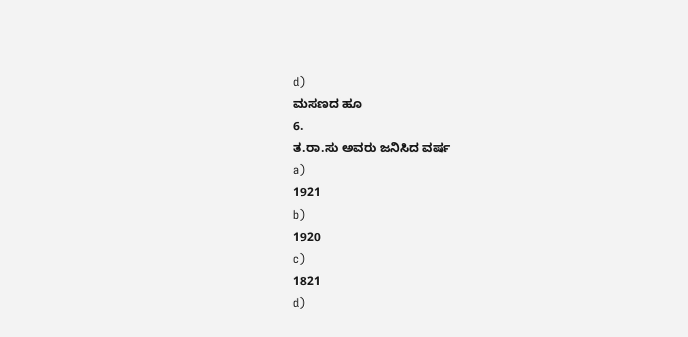d)
ಮಸಣದ ಹೂ
6.
ತ.ರಾ.ಸು ಅವರು ಜನಿಸಿದ ವರ್ಷ
a)
1921
b)
1920
c)
1821
d)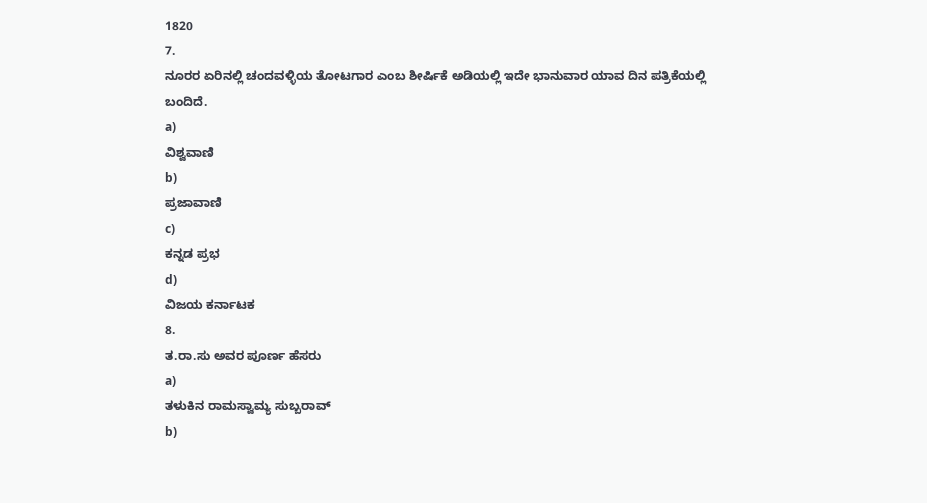1820
7.
ನೂರರ ಏರಿನಲ್ಲಿ ಚಂದವಳ್ಳಿಯ ತೋಟಗಾರ ಎಂಬ ಶೀರ್ಷಿಕೆ ಅಡಿಯಲ್ಲಿ ಇದೇ ಭಾನುವಾರ ಯಾವ ದಿನ ಪತ್ರಿಕೆಯಲ್ಲಿ ಬಂದಿದೆ.
a)
ವಿಶ್ವವಾಣಿ
b)
ಪ್ರಜಾವಾಣಿ
c)
ಕನ್ನಡ ಪ್ರಭ
d)
ವಿಜಯ ಕರ್ನಾಟಕ
8.
ತ.ರಾ.ಸು ಅವರ ಪೂರ್ಣ ಹೆಸರು
a)
ತಳುಕಿನ ರಾಮಸ್ವಾಮ್ಯ ಸುಬ್ಬರಾವ್
b)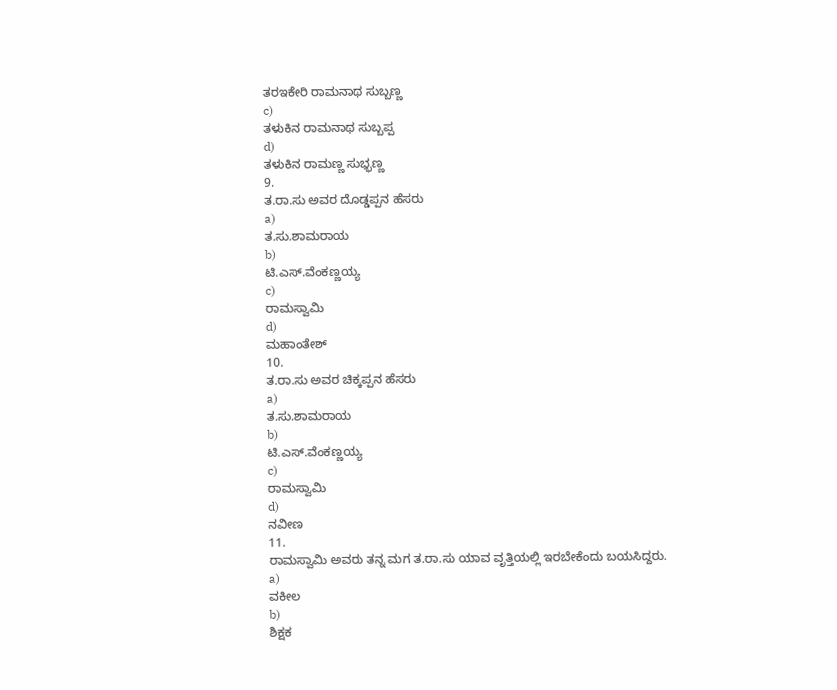ತರಇಕೇರಿ ರಾಮನಾಥ ಸುಬ್ಬಣ್ಣ
c)
ತಳುಕಿನ ರಾಮನಾಥ ಸುಬ್ಬಪ್ಪ
d)
ತಳುಕಿನ ರಾಮಣ್ಣ ಸುಭ್ಭಣ್ಣ
9.
ತ.ರಾ.ಸು ಅವರ ದೊಡ್ಡಪ್ಪನ ಹೆಸರು
a)
ತ.ಸು.ಶಾಮರಾಯ
b)
ಟಿ.ಎಸ್.ವೆಂಕಣ್ಣಯ್ಯ
c)
ರಾಮಸ್ವಾಮಿ
d)
ಮಹಾಂತೇಶ್
10.
ತ.ರಾ.ಸು ಅವರ ಚಿಕ್ಕಪ್ಪನ ಹೆಸರು
a)
ತ.ಸು.ಶಾಮರಾಯ
b)
ಟಿ.ಎಸ್.ವೆಂಕಣ್ಣಯ್ಯ
c)
ರಾಮಸ್ವಾಮಿ
d)
ನವೀಣ
11.
ರಾಮಸ್ವಾಮಿ ಅವರು ತನ್ನ ಮಗ ತ.ರಾ.ಸು ಯಾವ ವೃತ್ತಿಯಲ್ಲಿ ಇರಬೇಕೆಂದು ಬಯಸಿದ್ದರು.
a)
ವಕೀಲ
b)
ಶಿಕ್ಷಕ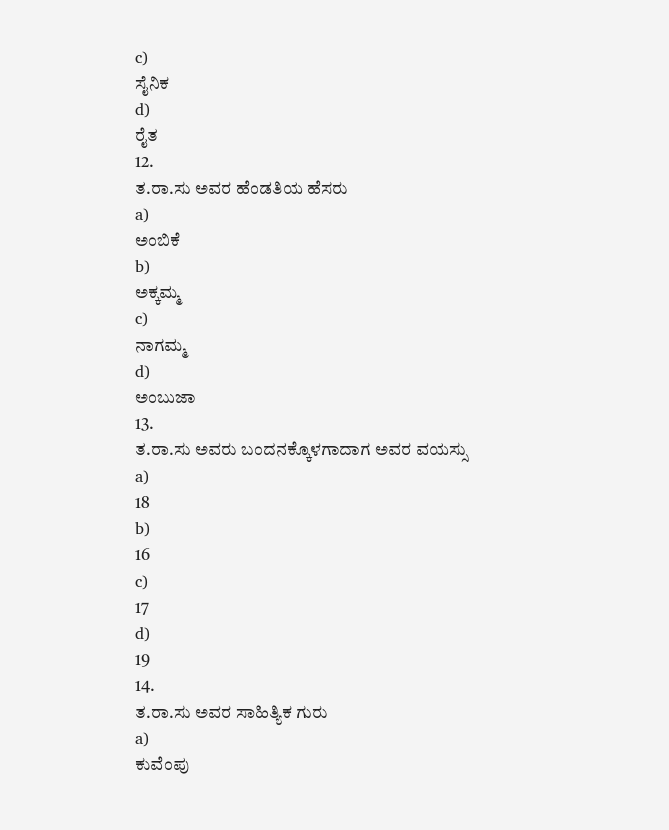c)
ಸೈನಿಕ
d)
ರೈತ
12.
ತ.ರಾ.ಸು ಅವರ ಹೆಂಡತಿಯ ಹೆಸರು
a)
ಅಂಬಿಕೆ
b)
ಅಕ್ಕಮ್ಮ
c)
ನಾಗಮ್ಮ
d)
ಅಂಬುಜಾ
13.
ತ.ರಾ.ಸು ಅವರು ಬಂದನಕ್ಕೊಳಗಾದಾಗ ಅವರ ವಯಸ್ಸು
a)
18
b)
16
c)
17
d)
19
14.
ತ.ರಾ.ಸು ಅವರ ಸಾಹಿತ್ಯಿಕ ಗುರು
a)
ಕುವೆಂಪು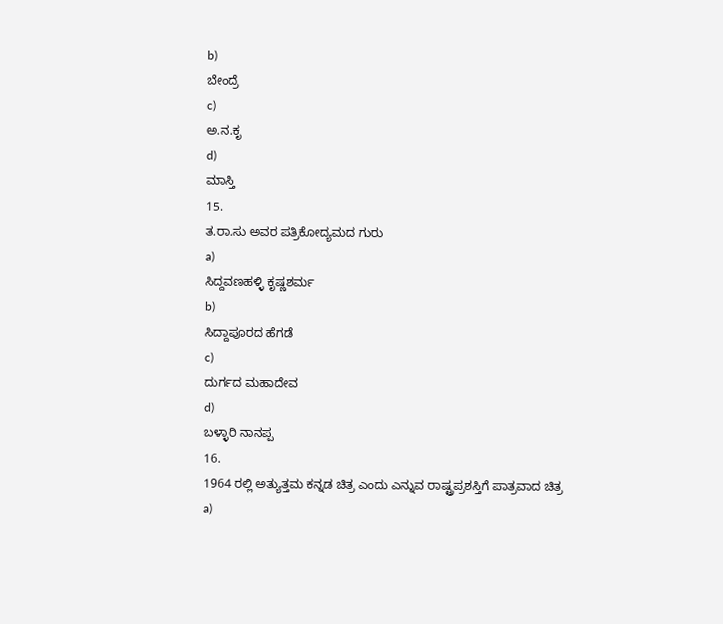b)
ಬೇಂದ್ರೆ
c)
ಅ.ನ.ಕೃ
d)
ಮಾಸ್ತಿ
15.
ತ.ರಾ.ಸು ಅವರ ಪತ್ರಿಕೋದ್ಯಮದ ಗುರು
a)
ಸಿದ್ದವಣಹಳ್ಳಿ ಕೃಷ್ಣಶರ್ಮ
b)
ಸಿದ್ದಾಪೂರದ ಹೆಗಡೆ
c)
ದುರ್ಗದ ಮಹಾದೇವ
d)
ಬಳ್ಳಾರಿ ನಾನಪ್ಪ
16.
1964 ರಲ್ಲಿ ಅತ್ಯುತ್ತಮ ಕನ್ನಡ ಚಿತ್ರ ಎಂದು ಎನ್ನುವ ರಾಷ್ಟ್ರಪ್ರಶಸ್ತಿಗೆ ಪಾತ್ರವಾದ ಚಿತ್ರ
a)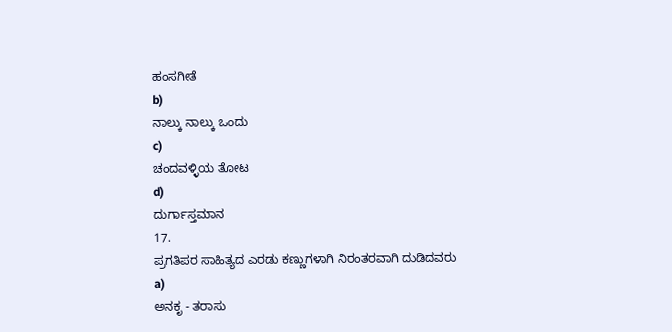ಹಂಸಗೀತೆ
b)
ನಾಲ್ಕು ನಾಲ್ಕು ಒಂದು
c)
ಚಂದವಳ್ಳಿಯ ತೋಟ
d)
ದುರ್ಗಾಸ್ತಮಾನ
17.
ಪ್ರಗತಿಪರ ಸಾಹಿತ್ಯದ ಎರಡು ಕಣ್ಣುಗಳಾಗಿ ನಿರಂತರವಾಗಿ ದುಡಿದವರು
a)
ಅನಕೃ - ತರಾಸು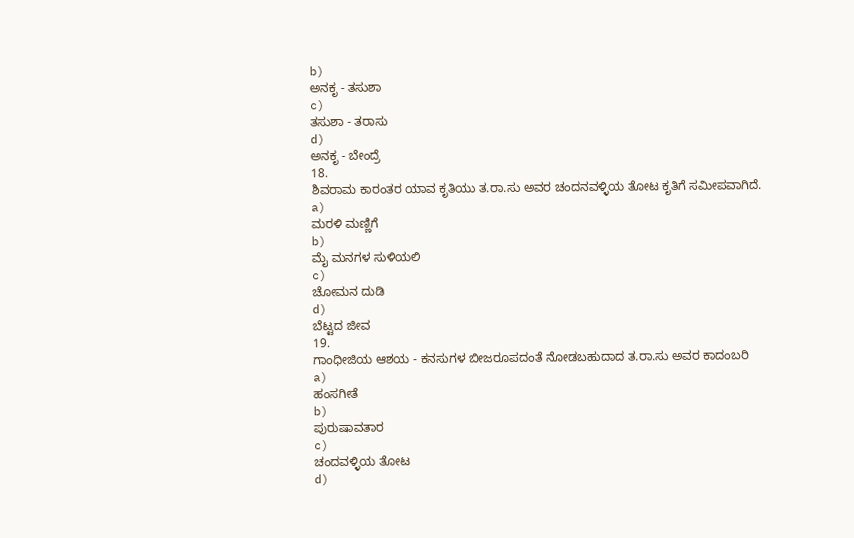b)
ಅನಕೃ - ತಸುಶಾ
c)
ತಸುಶಾ - ತರಾಸು
d)
ಅನಕೃ - ಬೇಂದ್ರೆ
18.
ಶಿವರಾಮ ಕಾರಂತರ ಯಾವ ಕೃತಿಯು ತ.ರಾ.ಸು ಅವರ ಚಂದನವಳ್ಳಿಯ ತೋಟ ಕೃತಿಗೆ ಸಮೀಪವಾಗಿದೆ.
a)
ಮರಳಿ ಮಣ್ಣಿಗೆ
b)
ಮೈ ಮನಗಳ ಸುಳಿಯಲಿ
c)
ಚೋಮನ ದುಡಿ
d)
ಬೆಟ್ಟದ ಜೀವ
19.
ಗಾಂಧೀಜಿಯ ಆಶಯ - ಕನಸುಗಳ ಬೀಜರೂಪದಂತೆ ನೋಡಬಹುದಾದ ತ.ರಾ.ಸು ಅವರ ಕಾದಂಬರಿ
a)
ಹಂಸಗೀತೆ
b)
ಪುರುಷಾವತಾರ
c)
ಚಂದವಳ್ಳಿಯ ತೋಟ
d)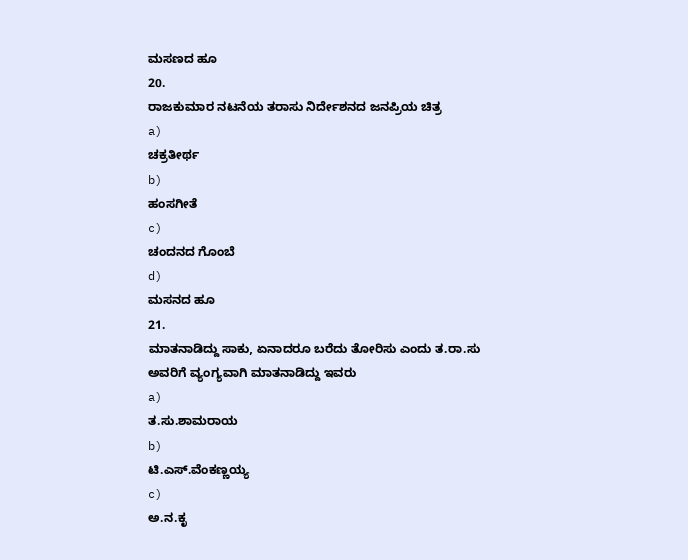ಮಸಣದ ಹೂ
20.
ರಾಜಕುಮಾರ ನಟನೆಯ ತರಾಸು ನಿರ್ದೇಶನದ ಜನಪ್ರಿಯ ಚಿತ್ರ
a)
ಚಕ್ರತೀರ್ಥ
b)
ಹಂಸಗೀತೆ
c)
ಚಂದನದ ಗೊಂಬೆ
d)
ಮಸನದ ಹೂ
21.
ಮಾತನಾಡಿದ್ದು ಸಾಕು, ಏನಾದರೂ ಬರೆದು ತೋರಿಸು ಎಂದು ತ.ರಾ.ಸು ಅವರಿಗೆ ವ್ಯಂಗ್ಯವಾಗಿ ಮಾತನಾಡಿದ್ದು ಇವರು
a)
ತ.ಸು.ಶಾಮರಾಯ
b)
ಟಿ.ಎಸ್.ವೆಂಕಣ್ಣಯ್ಯ
c)
ಅ.ನ.ಕೃ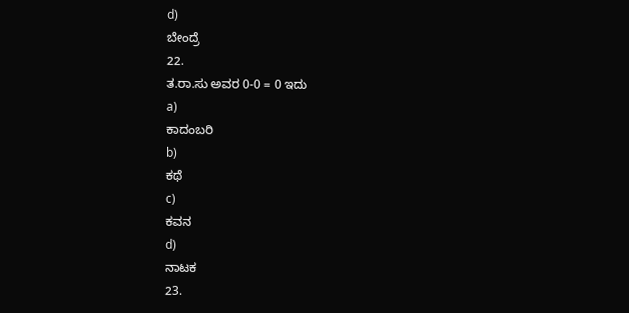d)
ಬೇಂದ್ರೆ
22.
ತ.ರಾ.ಸು ಅವರ 0-0 = 0 ಇದು
a)
ಕಾದಂಬರಿ
b)
ಕಥೆ
c)
ಕವನ
d)
ನಾಟಕ
23.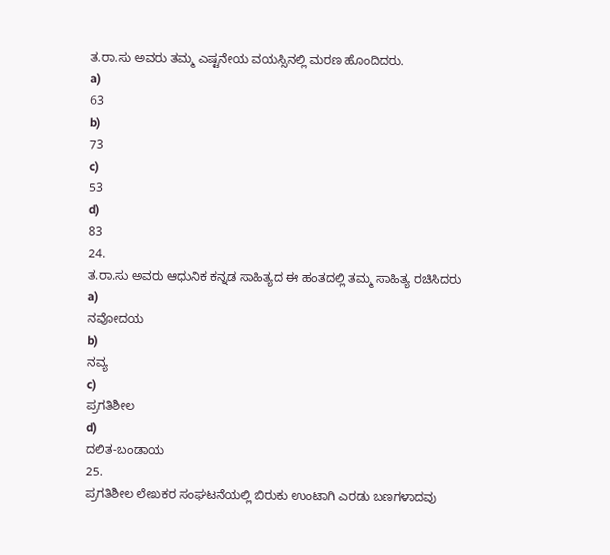ತ.ರಾ.ಸು ಅವರು ತಮ್ಮ ಎಷ್ಟನೇಯ ವಯಸ್ಸಿನಲ್ಲಿ ಮರಣ ಹೊಂದಿದರು.
a)
63
b)
73
c)
53
d)
83
24.
ತ.ರಾ.ಸು ಅವರು ಆಧುನಿಕ ಕನ್ನಡ ಸಾಹಿತ್ಯದ ಈ ಹಂತದಲ್ಲಿ ತಮ್ಮ ಸಾಹಿತ್ಯ ರಚಿಸಿದರು
a)
ನವೋದಯ
b)
ನವ್ಯ
c)
ಪ್ರಗತಿಶೀಲ
d)
ದಲಿತ-ಬಂಡಾಯ
25.
ಪ್ರಗತಿಶೀಲ ಲೇಖಕರ ಸಂಘಟನೆಯಲ್ಲಿ ಬಿರುಕು ಉಂಟಾಗಿ ಎರಡು ಬಣಗಳಾದವು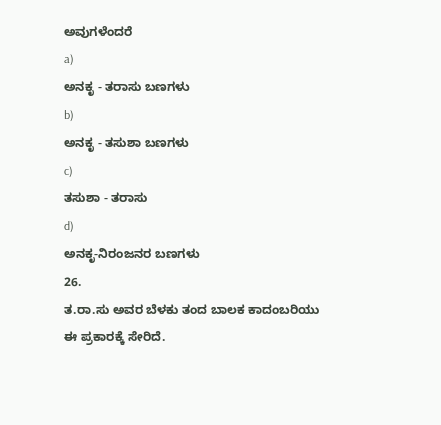ಅವುಗಳೆಂದರೆ
a)
ಅನಕೃ - ತರಾಸು ಬಣಗಳು
b)
ಅನಕೃ - ತಸುಶಾ ಬಣಗಳು
c)
ತಸುಶಾ - ತರಾಸು
d)
ಅನಕೃ-ನಿರಂಜನರ ಬಣಗಳು
26.
ತ.ರಾ.ಸು ಅವರ ಬೆಳಕು ತಂದ ಬಾಲಕ ಕಾದಂಬರಿಯು ಈ ಪ್ರಕಾರಕ್ಕೆ ಸೇರಿದೆ.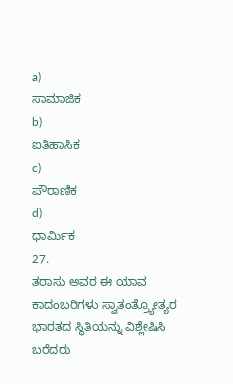a)
ಸಾಮಾಜಿಕ
b)
ಐತಿಹಾಸಿಕ
c)
ಪೌರಾಣಿಕ
d)
ಧಾರ್ಮಿಕ
27.
ತರಾಸು ಅವರ ಈ ಯಾವ ಕಾದಂಬರಿಗಳು ಸ್ವಾತಂತ್ರ್ಯೋತ್ಯರ ಭಾರತದ ಸ್ಥಿತಿಯನ್ನು ವಿಶ್ಲೇಷಿಸಿ ಬರೆದರು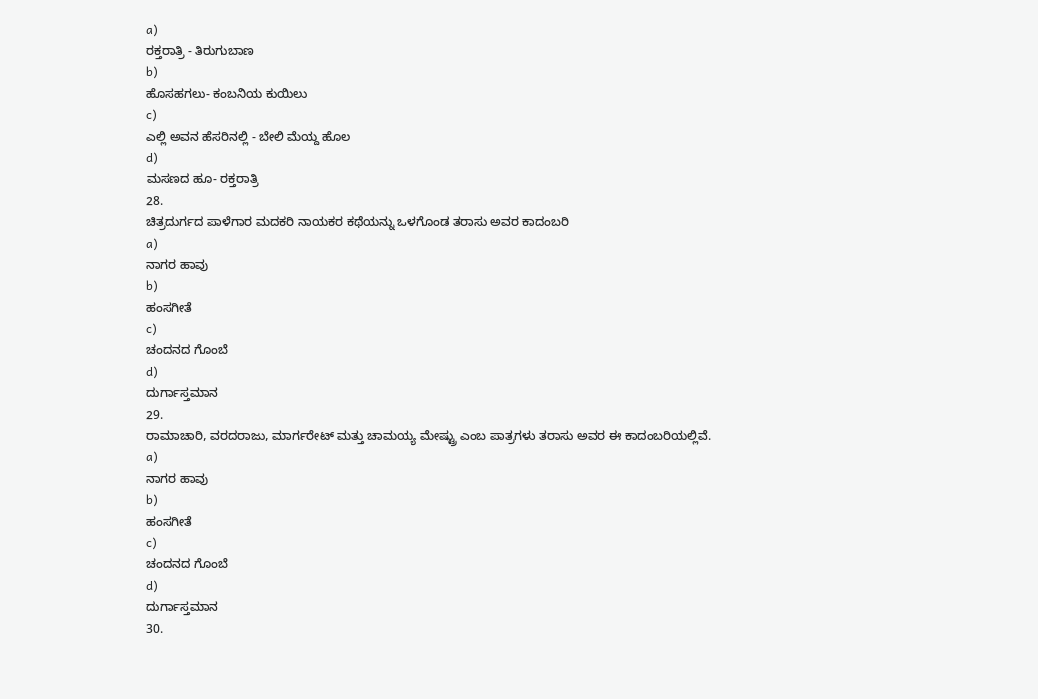a)
ರಕ್ತರಾತ್ರಿ - ತಿರುಗುಬಾಣ
b)
ಹೊಸಹಗಲು- ಕಂಬನಿಯ ಕುಯಿಲು
c)
ಎಲ್ಲಿ ಅವನ ಹೆಸರಿನಲ್ಲಿ - ಬೇಲಿ ಮೆಯ್ದ ಹೊಲ
d)
ಮಸಣದ ಹೂ- ರಕ್ತರಾತ್ರಿ
28.
ಚಿತ್ರದುರ್ಗದ ಪಾಳೆಗಾರ ಮದಕರಿ ನಾಯಕರ ಕಥೆಯನ್ನು ಒಳಗೊಂಡ ತರಾಸು ಅವರ ಕಾದಂಬರಿ
a)
ನಾಗರ ಹಾವು
b)
ಹಂಸಗೀತೆ
c)
ಚಂದನದ ಗೊಂಬೆ
d)
ದುರ್ಗಾಸ್ತಮಾನ
29.
ರಾಮಾಚಾರಿ, ವರದರಾಜು, ಮಾರ್ಗರೇಟ್ ಮತ್ತು ಚಾಮಯ್ಯ ಮೇಷ್ಟ್ರು ಎಂಬ ಪಾತ್ರಗಳು ತರಾಸು ಅವರ ಈ ಕಾದಂಬರಿಯಲ್ಲಿವೆ.
a)
ನಾಗರ ಹಾವು
b)
ಹಂಸಗೀತೆ
c)
ಚಂದನದ ಗೊಂಬೆ
d)
ದುರ್ಗಾಸ್ತಮಾನ
30.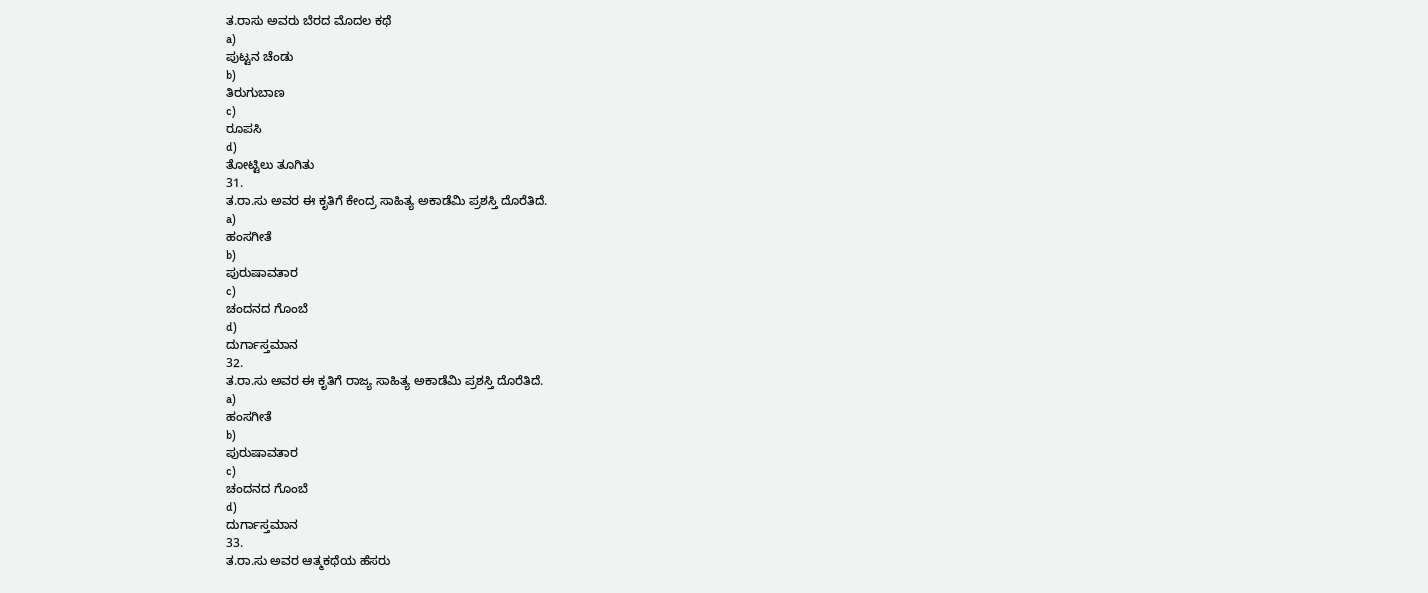ತ.ರಾಸು ಅವರು ಬೆರದ ಮೊದಲ ಕಥೆ
a)
ಪುಟ್ಟನ ಚೆಂಡು
b)
ತಿರುಗುಬಾಣ
c)
ರೂಪಸಿ
d)
ತೋಟ್ಟಿಲು ತೂಗಿತು
31.
ತ.ರಾ.ಸು ಅವರ ಈ ಕೃತಿಗೆ ಕೇಂದ್ರ ಸಾಹಿತ್ಯ ಅಕಾಡೆಮಿ ಪ್ರಶಸ್ತಿ ದೊರೆತಿದೆ.
a)
ಹಂಸಗೀತೆ
b)
ಪುರುಷಾವತಾರ
c)
ಚಂದನದ ಗೊಂಬೆ
d)
ದುರ್ಗಾಸ್ತಮಾನ
32.
ತ.ರಾ.ಸು ಅವರ ಈ ಕೃತಿಗೆ ರಾಜ್ಯ ಸಾಹಿತ್ಯ ಅಕಾಡೆಮಿ ಪ್ರಶಸ್ತಿ ದೊರೆತಿದೆ.
a)
ಹಂಸಗೀತೆ
b)
ಪುರುಷಾವತಾರ
c)
ಚಂದನದ ಗೊಂಬೆ
d)
ದುರ್ಗಾಸ್ತಮಾನ
33.
ತ.ರಾ.ಸು ಅವರ ಆತ್ಮಕಥೆಯ ಹೆಸರು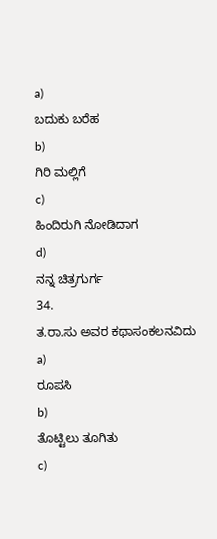a)
ಬದುಕು ಬರೆಹ
b)
ಗಿರಿ ಮಲ್ಲಿಗೆ
c)
ಹಿಂದಿರುಗಿ ನೋಡಿದಾಗ
d)
ನನ್ನ ಚಿತ್ರಗುರ್ಗ
34.
ತ.ರಾ.ಸು ಅವರ ಕಥಾಸಂಕಲನವಿದು
a)
ರೂಪಸಿ
b)
ತೊಟ್ಟಿಲು ತೂಗಿತು
c)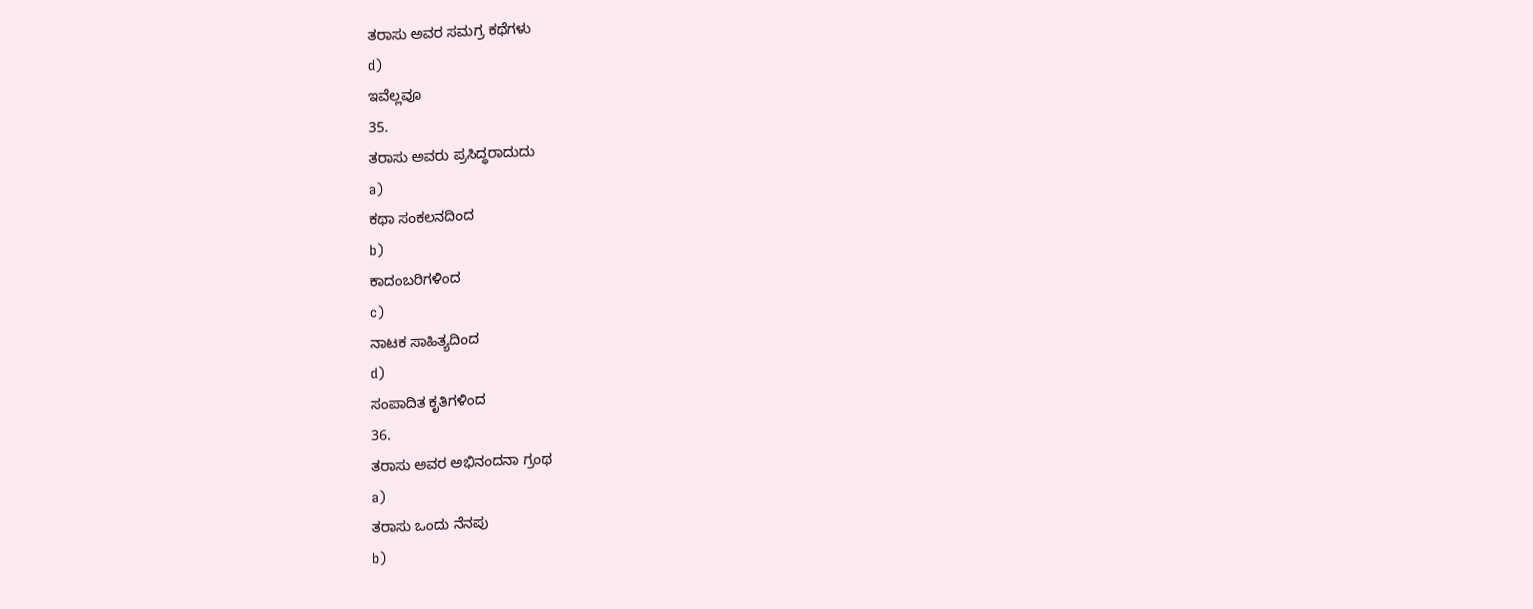ತರಾಸು ಅವರ ಸಮಗ್ರ ಕಥೆಗಳು
d)
ಇವೆಲ್ಲವೂ
35.
ತರಾಸು ಅವರು ಪ್ರಸಿದ್ಧರಾದುದು
a)
ಕಥಾ ಸಂಕಲನದಿಂದ
b)
ಕಾದಂಬರಿಗಳಿಂದ
c)
ನಾಟಕ ಸಾಹಿತ್ಯದಿಂದ
d)
ಸಂಪಾದಿತ ಕೃತಿಗಳಿಂದ
36.
ತರಾಸು ಅವರ ಅಭಿನಂದನಾ ಗ್ರಂಥ
a)
ತರಾಸು ಒಂದು ನೆನಪು
b)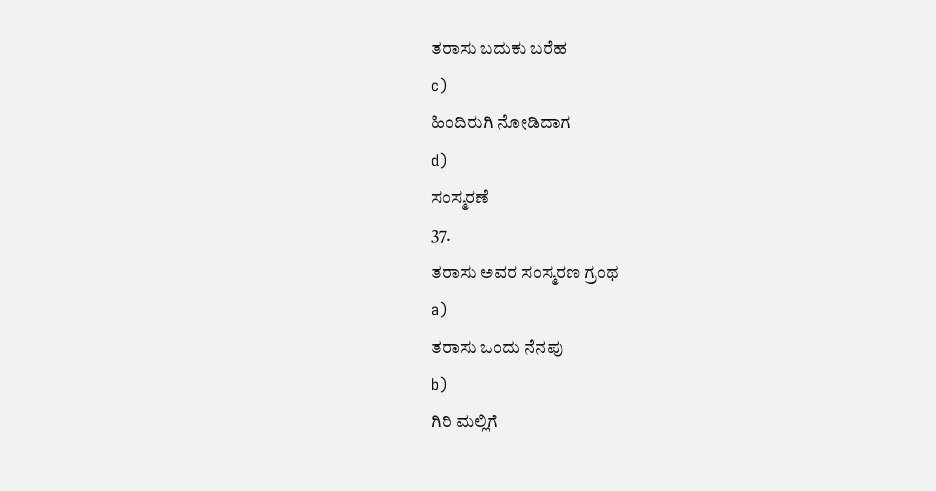ತರಾಸು ಬದುಕು ಬರೆಹ
c)
ಹಿಂದಿರುಗಿ ನೋಡಿದಾಗ
d)
ಸಂಸ್ಮರಣೆ
37.
ತರಾಸು ಅವರ ಸಂಸ್ಮರಣ ಗ್ರಂಥ
a)
ತರಾಸು ಒಂದು ನೆನಪು
b)
ಗಿರಿ ಮಲ್ಲಿಗೆ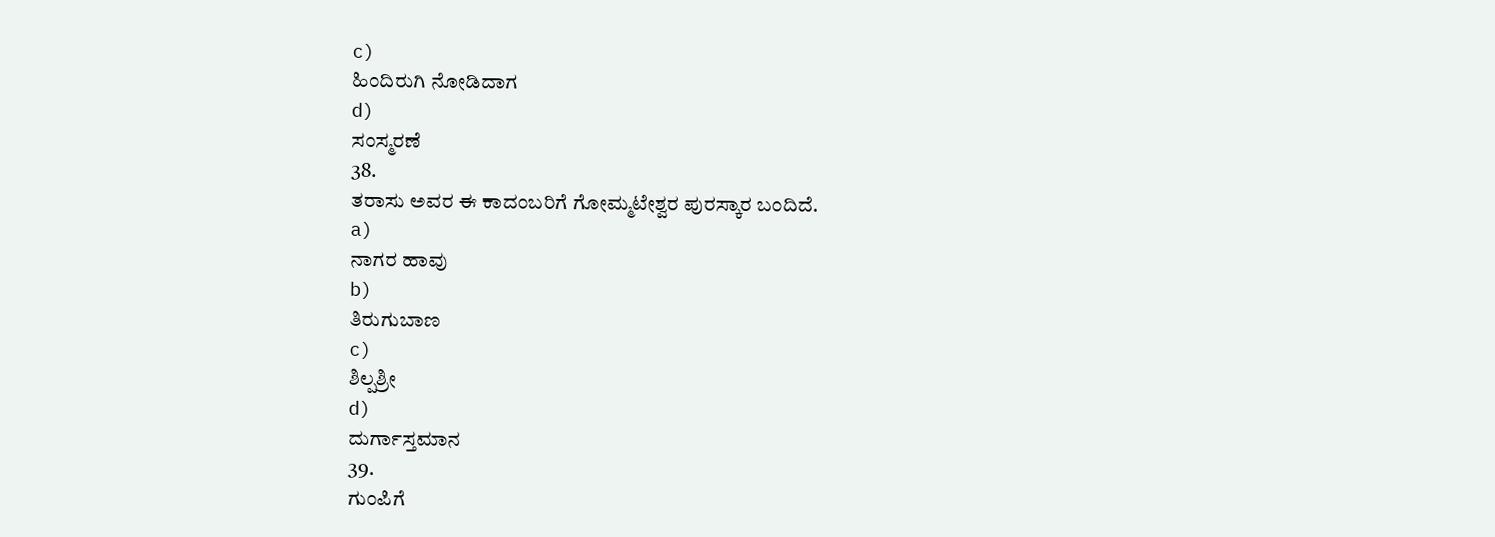c)
ಹಿಂದಿರುಗಿ ನೋಡಿದಾಗ
d)
ಸಂಸ್ಮರಣೆ
38.
ತರಾಸು ಅವರ ಈ ಕಾದಂಬರಿಗೆ ಗೋಮ್ಮಟೇಶ್ವರ ಪುರಸ್ಕಾರ ಬಂದಿದೆ.
a)
ನಾಗರ ಹಾವು
b)
ತಿರುಗುಬಾಣ
c)
ಶಿಲ್ಪಶ್ರೀ
d)
ದುರ್ಗಾಸ್ತಮಾನ
39.
ಗುಂಪಿಗೆ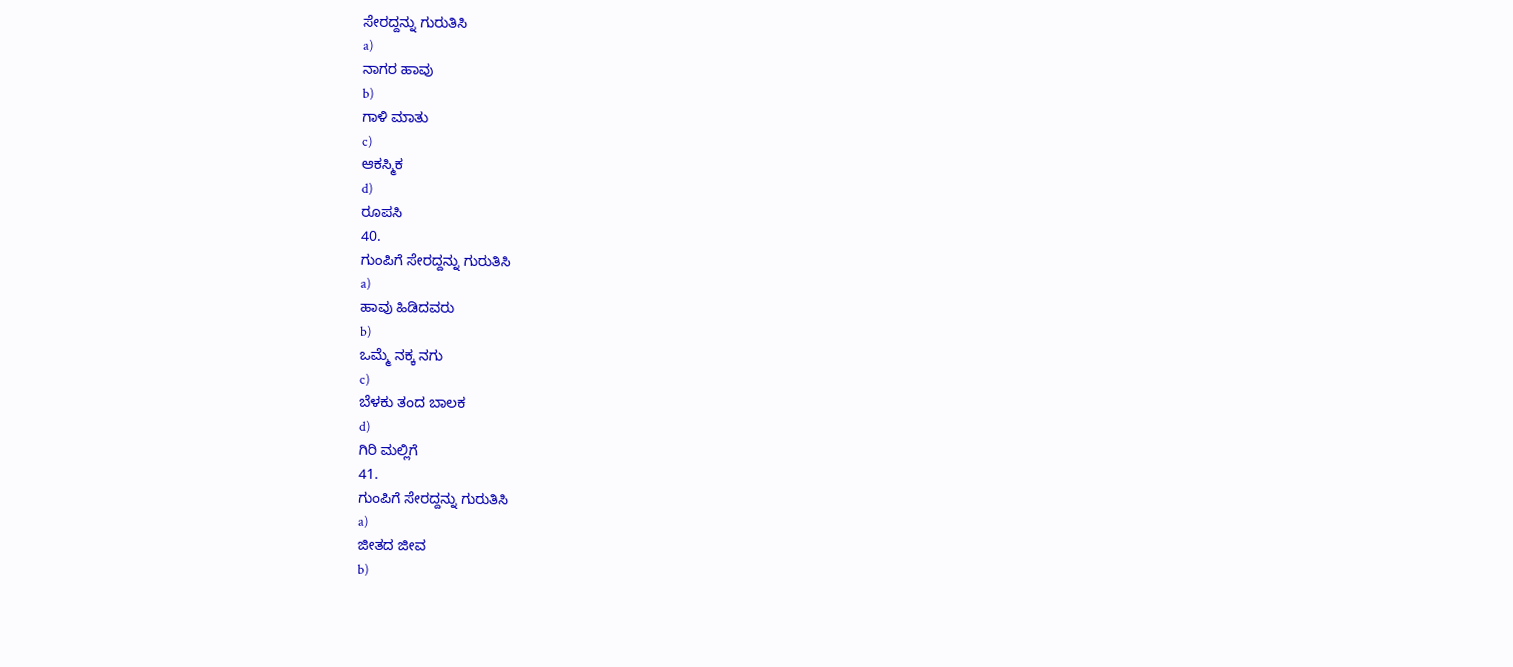ಸೇರದ್ದನ್ನು ಗುರುತಿಸಿ
a)
ನಾಗರ ಹಾವು
b)
ಗಾಳಿ ಮಾತು
c)
ಆಕಸ್ಮಿಕ
d)
ರೂಪಸಿ
40.
ಗುಂಪಿಗೆ ಸೇರದ್ದನ್ನು ಗುರುತಿಸಿ
a)
ಹಾವು ಹಿಡಿದವರು
b)
ಒಮ್ಮೆ ನಕ್ಕ ನಗು
c)
ಬೆಳಕು ತಂದ ಬಾಲಕ
d)
ಗಿರಿ ಮಲ್ಲಿಗೆ
41.
ಗುಂಪಿಗೆ ಸೇರದ್ದನ್ನು ಗುರುತಿಸಿ
a)
ಜೀತದ ಜೀವ
b)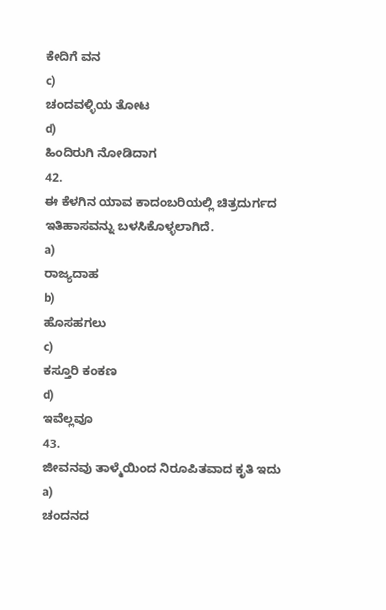ಕೇದಿಗೆ ವನ
c)
ಚಂದವಳ್ಳಿಯ ತೋಟ
d)
ಹಿಂದಿರುಗಿ ನೋಡಿದಾಗ
42.
ಈ ಕೆಳಗಿನ ಯಾವ ಕಾದಂಬರಿಯಲ್ಲಿ ಚಿತ್ರದುರ್ಗದ ಇತಿಹಾಸವನ್ನು ಬಳಸಿಕೊಳ್ಳಲಾಗಿದೆ.
a)
ರಾಜ್ಯದಾಹ
b)
ಹೊಸಹಗಲು
c)
ಕಸ್ತೂರಿ ಕಂಕಣ
d)
ಇವೆಲ್ಲವೂ
43.
ಜೀವನವು ತಾಳ್ಮೆಯಿಂದ ನಿರೂಪಿತವಾದ ಕೃತಿ ಇದು
a)
ಚಂದನದ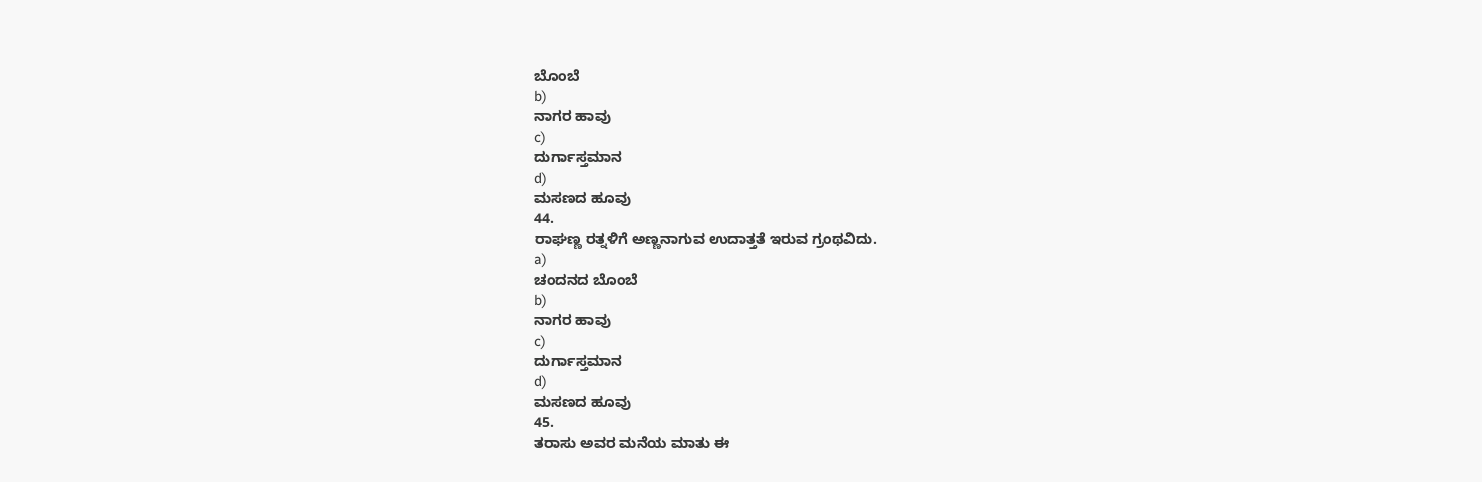ಬೊಂಬೆ
b)
ನಾಗರ ಹಾವು
c)
ದುರ್ಗಾಸ್ತಮಾನ
d)
ಮಸಣದ ಹೂವು
44.
ರಾಘಣ್ಣ ರತ್ನಳಿಗೆ ಅಣ್ಣನಾಗುವ ಉದಾತ್ತತೆ ಇರುವ ಗ್ರಂಥವಿದು.
a)
ಚಂದನದ ಬೊಂಬೆ
b)
ನಾಗರ ಹಾವು
c)
ದುರ್ಗಾಸ್ತಮಾನ
d)
ಮಸಣದ ಹೂವು
45.
ತರಾಸು ಅವರ ಮನೆಯ ಮಾತು ಈ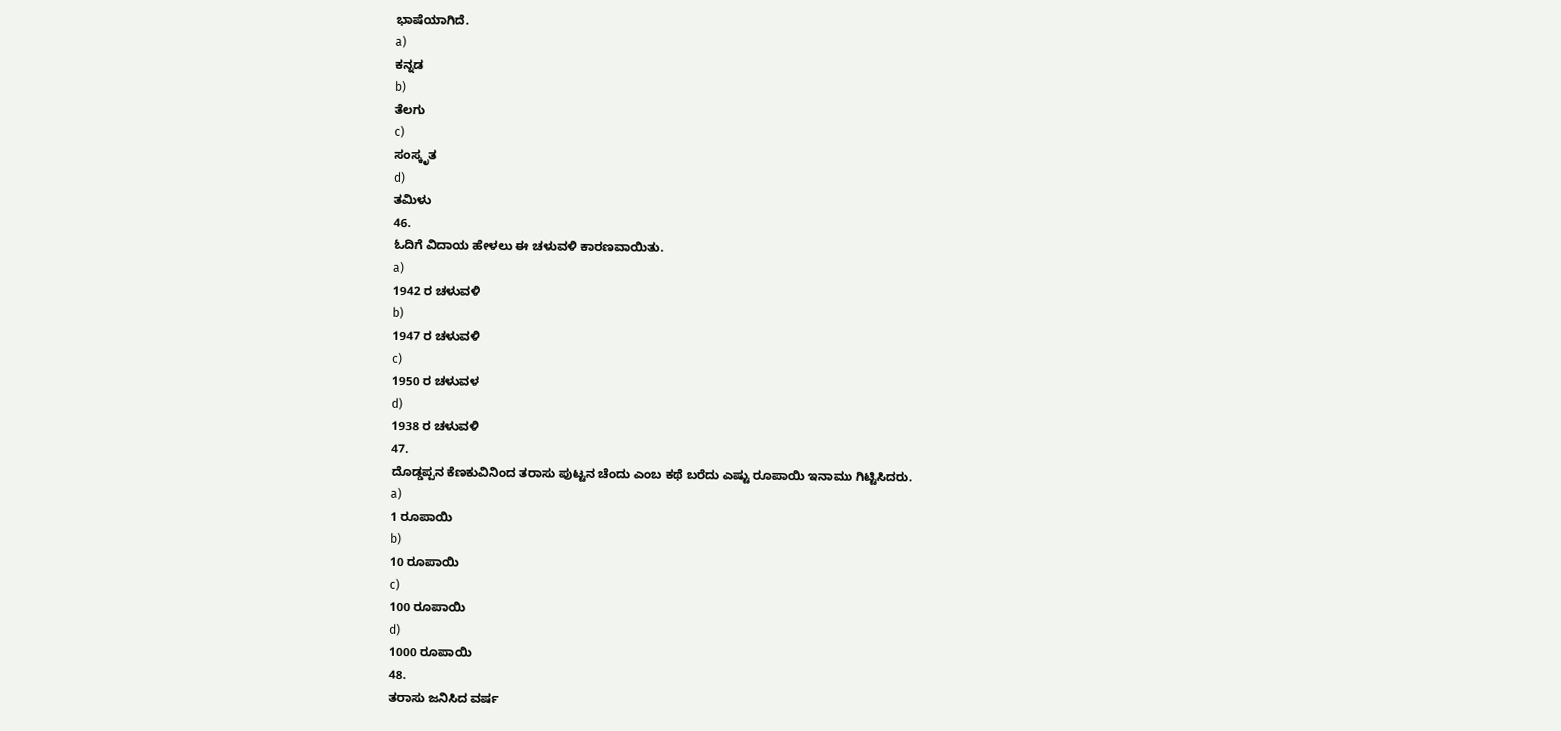ಭಾಷೆಯಾಗಿದೆ.
a)
ಕನ್ನಡ
b)
ತೆಲಗು
c)
ಸಂಸ್ಕೃತ
d)
ತಮಿಳು
46.
ಓದಿಗೆ ವಿದಾಯ ಹೇಳಲು ಈ ಚಳುವಳಿ ಕಾರಣವಾಯಿತು.
a)
1942 ರ ಚಳುವಳಿ
b)
1947 ರ ಚಳುವಳಿ
c)
1950 ರ ಚಳುವಳ
d)
1938 ರ ಚಳುವಳಿ
47.
ದೊಡ್ಡಪ್ಪನ ಕೆಣಕುವಿನಿಂದ ತರಾಸು ಪುಟ್ಟನ ಚೆಂದು ಎಂಬ ಕಥೆ ಬರೆದು ಎಷ್ಟು ರೂಪಾಯಿ ಇನಾಮು ಗಿಟ್ಟಿಸಿದರು.
a)
1 ರೂಪಾಯಿ
b)
10 ರೂಪಾಯಿ
c)
100 ರೂಪಾಯಿ
d)
1000 ರೂಪಾಯಿ
48.
ತರಾಸು ಜನಿಸಿದ ವರ್ಷ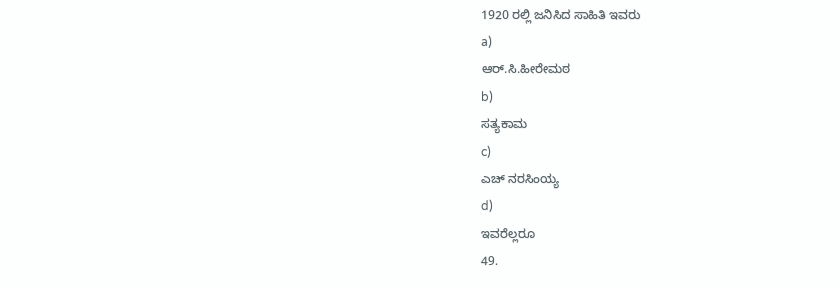1920 ರಲ್ಲಿ ಜನಿಸಿದ ಸಾಹಿತಿ ಇವರು
a)
ಆರ್.ಸಿ.ಹೀರೇಮಠ
b)
ಸತ್ಯಕಾಮ
c)
ಎಚ್ ನರಸಿಂಯ್ಯ
d)
ಇವರೆಲ್ಲರೂ
49.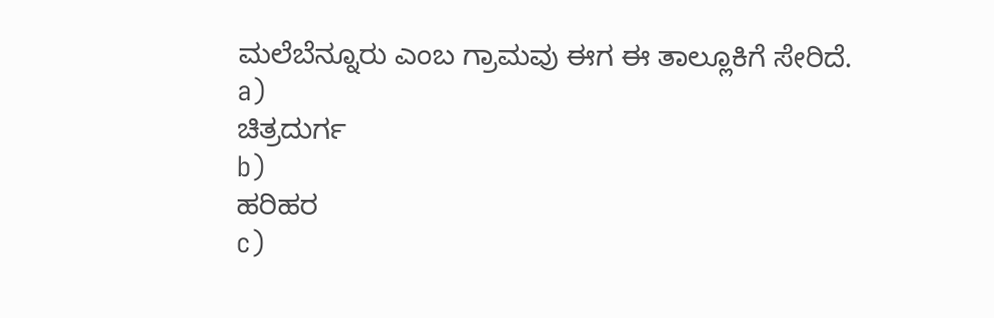ಮಲೆಬೆನ್ನೂರು ಎಂಬ ಗ್ರಾಮವು ಈಗ ಈ ತಾಲ್ಲೂಕಿಗೆ ಸೇರಿದೆ.
a)
ಚಿತ್ರದುರ್ಗ
b)
ಹರಿಹರ
c)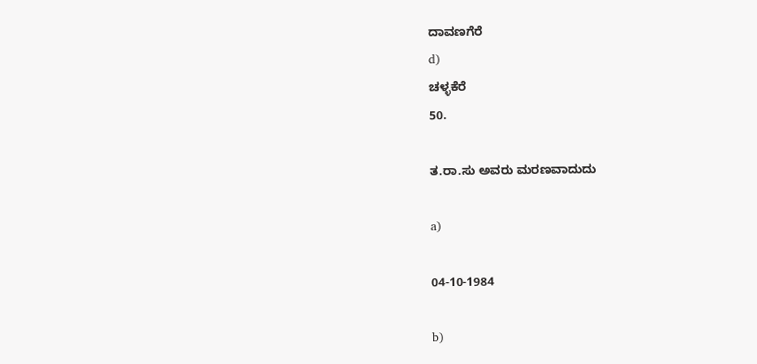ದಾವಣಗೆರೆ
d)
ಚಳ್ಳಕೆರೆ
50.

ತ.ರಾ.ಸು ಅವರು ಮರಣವಾದುದು

a)

04-10-1984

b)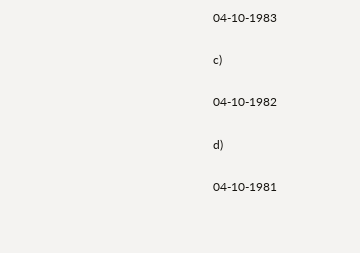04-10-1983

c)

04-10-1982

d)

04-10-1981